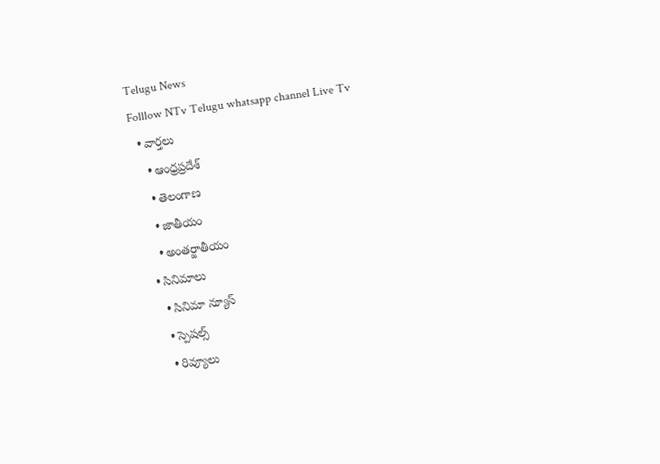Telugu News
Folllow NTv Telugu whatsapp channel Live Tv
  • వార్తలు
    • ఆంధ్రప్రదేశ్
    • తెలంగాణ
    • జాతీయం
    • అంతర్జాతీయం
  • సినిమాలు
    • సినిమా న్యూస్
    • స్పెషల్స్
    • రివ్యూలు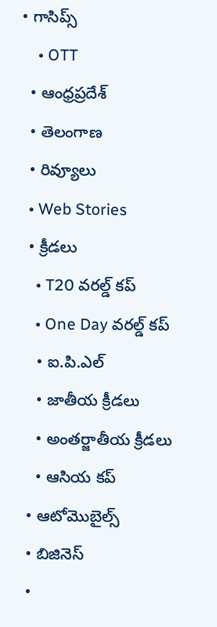• గాసిప్స్
    • OTT
  • ఆంధ్రప్రదేశ్
  • తెలంగాణ
  • రివ్యూలు
  • Web Stories
  • క్రీడలు
    • T20 వరల్డ్ కప్
    • One Day వరల్డ్ కప్
    • ఐ.పి.ఎల్
    • జాతీయ క్రీడలు
    • అంతర్జాతీయ క్రీడలు
    • ఆసియ కప్
  • ఆటోమొబైల్స్
  • బిజినెస్‌
  •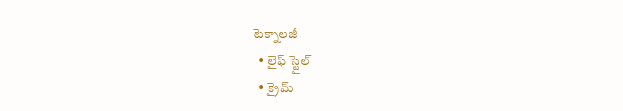టెక్నాలజీ
  • లైఫ్ స్టైల్
  • క్రైమ్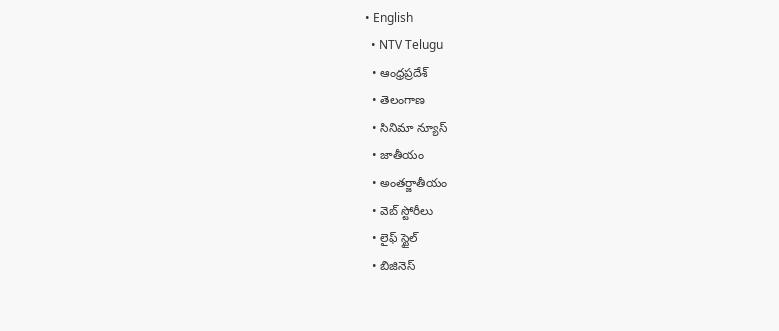• English
  • NTV Telugu
  • ఆంధ్రప్రదేశ్
  • తెలంగాణ
  • సినిమా న్యూస్
  • జాతీయం
  • అంతర్జాతీయం
  • వెబ్ స్టోరీలు
  • లైఫ్ స్టైల్
  • బిజినెస్‌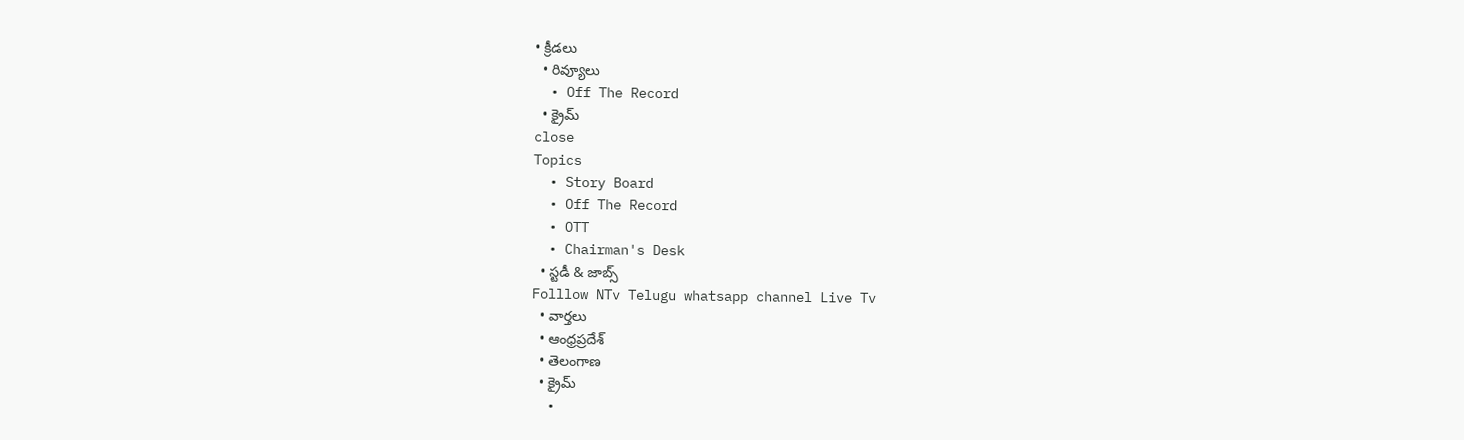• క్రీడలు
  • రివ్యూలు
  • Off The Record
  • క్రైమ్
close
Topics
  • Story Board
  • Off The Record
  • OTT
  • Chairman's Desk
  • స్టడీ & జాబ్స్
Folllow NTv Telugu whatsapp channel Live Tv
  • వార్తలు
  • ఆంధ్రప్రదేశ్
  • తెలంగాణ
  • క్రైమ్
  •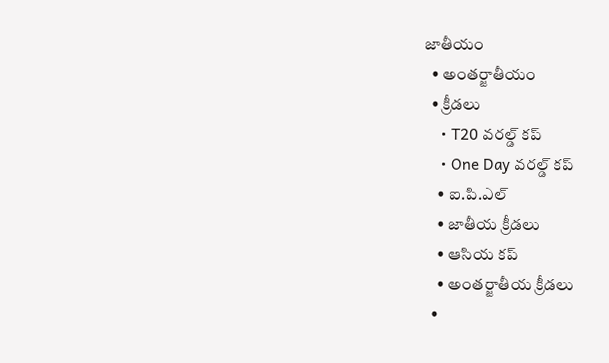జాతీయం
  • అంతర్జాతీయం
  • క్రీడలు
    • T20 వరల్డ్ కప్
    • One Day వరల్డ్ కప్
    • ఐ.పి.ఎల్
    • జాతీయ క్రీడలు
    • ఆసియ కప్
    • అంతర్జాతీయ క్రీడలు
  •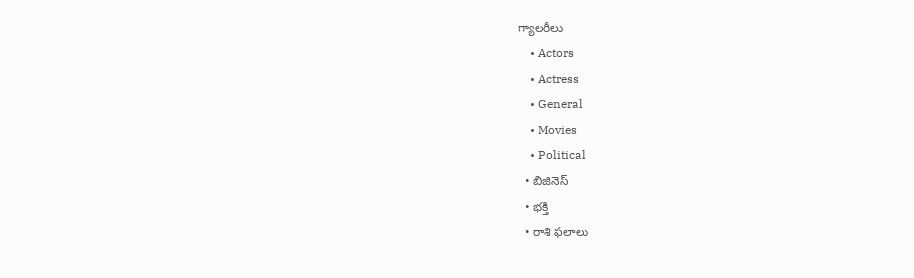గ్యాలరీలు
    • Actors
    • Actress
    • General
    • Movies
    • Political
  • బిజినెస్‌
  • భక్తి
  • రాశి ఫలాలు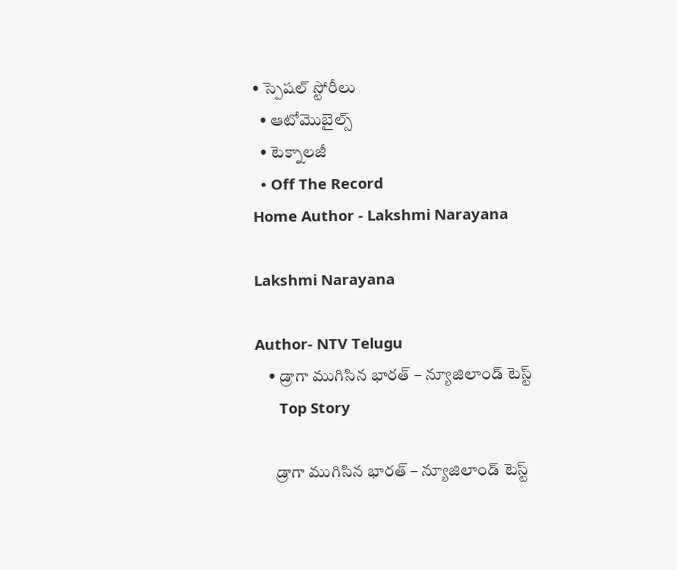• స్పెషల్‌ స్టోరీలు
  • ఆటోమొబైల్స్
  • టెక్నాలజీ
  • Off The Record
Home Author - Lakshmi Narayana

Lakshmi Narayana

Author- NTV Telugu
    • డ్రాగా ముగిసిన భారత్ – న్యూజిలాండ్ టెస్ట్
      Top Story

      డ్రాగా ముగిసిన భారత్ – న్యూజిలాండ్ టెస్ట్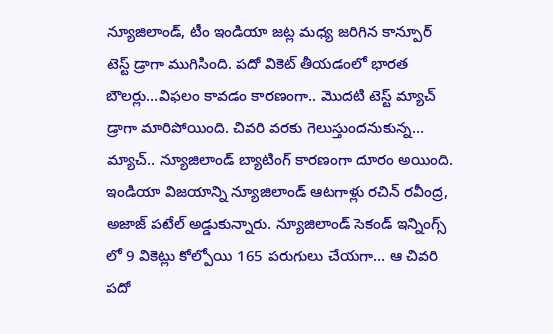న్యూజిలాండ్‌, టీం ఇండియా జట్ల మధ్య జరిగిన కాన్పూర్‌ టెస్ట్‌ డ్రాగా ముగిసింది. పదో వికెట్‌ తీయడంలో భారత బౌలర్లు…విఫలం కావడం కారణంగా.. మొదటి టెస్ట్‌ మ్యాచ్‌ డ్రాగా మారిపోయింది. చివరి వరకు గెలుస్తుందనుకున్న… మ్యాచ్‌.. న్యూజిలాండ్‌ బ్యాటింగ్‌ కారణంగా దూరం అయింది. ఇండియా విజయాన్ని న్యూజిలాండ్‌ ఆటగాళ్లు రచిన్‌ రవీంద్ర, అజాజ్ పటేల్‌ అడ్డుకున్నారు. న్యూజిలాండ్‌ సెకండ్‌ ఇన్నింగ్స్‌ లో 9 వికెట్లు కోల్పోయి 165 పరుగులు చేయగా… ఆ చివరి పదో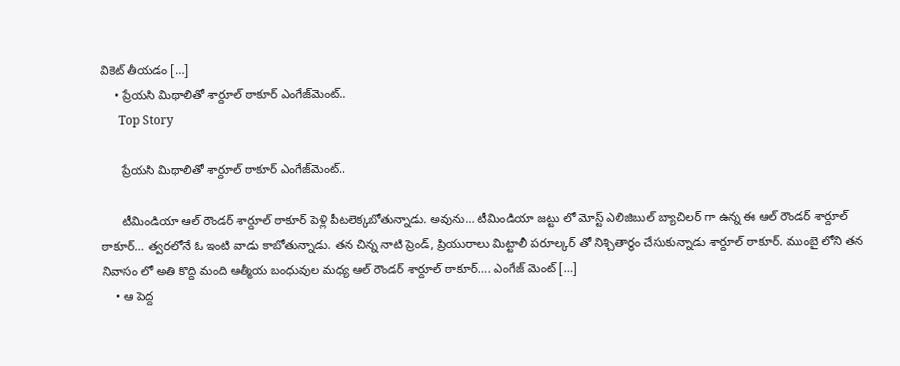వికెట్‌ తీయడం […]
    • ప్రేయసి మిథాలితో శార్దూల్‌ ఠాకూర్‌ ఎంగేజ్‌మెంట్‌..
      Top Story

      ప్రేయసి మిథాలితో శార్దూల్‌ ఠాకూర్‌ ఎంగేజ్‌మెంట్‌..

      టీమిండియా ఆల్‌ రౌండర్‌ శార్దూల్‌ ఠాకూర్‌ పెళ్లి పీటలెక్కబోతున్నాడు. అవును… టీమిండియా జట్టు లో మోస్ట్‌ ఎలిజిబుల్‌ బ్యాచిలర్‌ గా ఉన్న ఈ ఆల్‌ రౌండర్‌ శార్దూల్‌ ఠాకూర్‌… త్వరలోనే ఓ ఇంటి వాడు కాబోతున్నాడు. తన చిన్న నాటి ప్రెండ్‌, ప్రియురాలు మిట్టాలీ పరూల్కర్‌ తో నిశ్చితార్థం చేసుకున్నాడు శార్దూల్‌ ఠాకూర్‌. ముంబై లోని తన నివాసం లో అతి కొద్ది మంది ఆత్మీయ బంధువుల మధ్య ఆల్‌ రౌండర్‌ శార్దూల్‌ ఠాకూర్‌…. ఎంగేజ్‌ మెంట్‌ […]
    • ఆ పెద్ద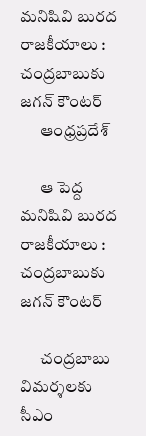మనిషివి బురద రాజకీయాలు : చంద్రబాబుకు జగన్ కౌంటర్
      ఆంధ్రప్రదేశ్

      ఆ పెద్ద మనిషివి బురద రాజకీయాలు : చంద్రబాబుకు జగన్ కౌంటర్

      చంద్రబాబు విమర్శలకు సీఎం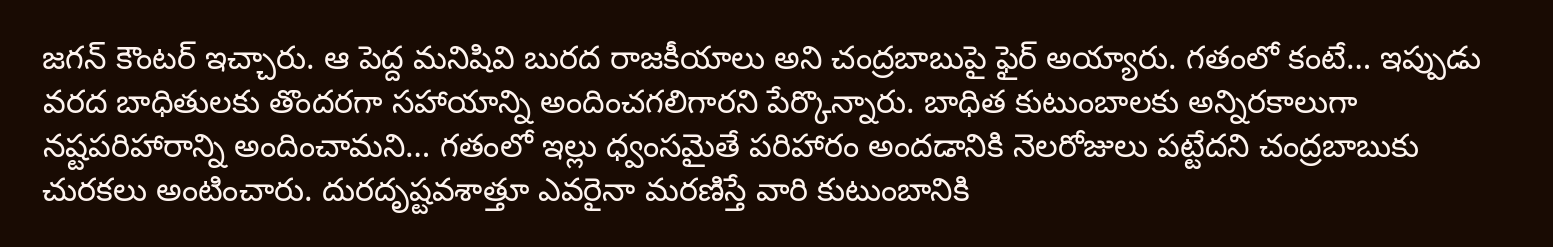జగన్ కౌంటర్ ఇచ్చారు. ఆ పెద్ద మనిషివి బురద రాజకీయాలు అని చంద్రబాబుపై ఫైర్‌ అయ్యారు. గతంలో కంటే… ఇప్పుడు వరద బాధితులకు తొందరగా సహాయాన్ని అందించగలిగారని పేర్కొన్నారు. బాధిత కుటుంబాలకు అన్నిరకాలుగా నష్టపరిహారాన్ని అందించామని… గతంలో ఇల్లు ధ్వంసమైతే పరిహారం అందడానికి నెలరోజులు పట్టేదని చంద్రబాబుకు చురకలు అంటించారు. దురదృష్టవశాత్తూ ఎవరైనా మరణిస్తే వారి కుటుంబానికి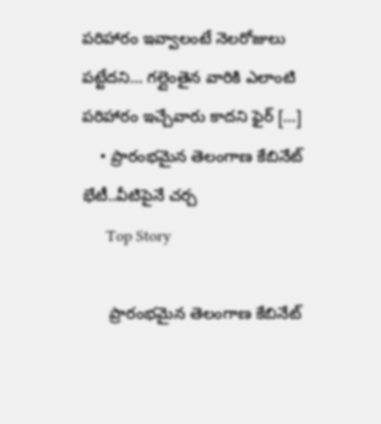పరిహారం ఇవ్వాలంటే నెలరోజులు పట్టేదని… గల్లైంతైన వారికి ఎలాంటి పరిహారం ఇచ్చేవారు కాదని ఫైర్‌ […]
    • ప్రారంభమైన తెలంగాణ కేబినేట్‌ భేటీ..వీటిపైనే చర్చ
      Top Story

      ప్రారంభమైన తెలంగాణ కేబినేట్‌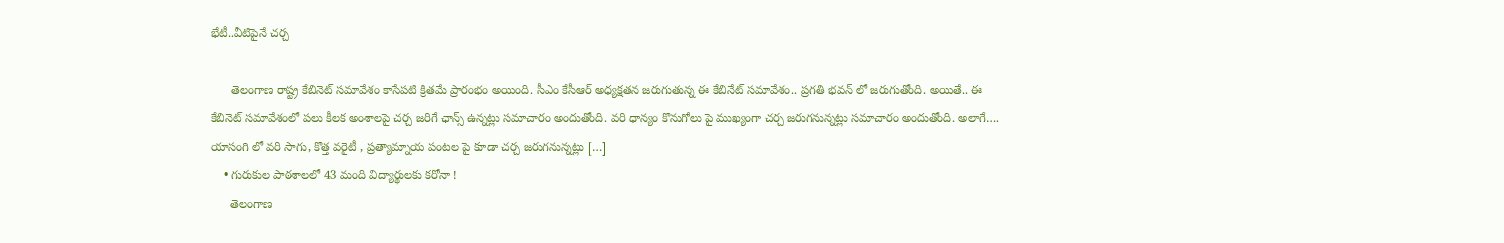భేటీ..వీటిపైనే చర్చ

      తెలంగాణ రాష్ట్ర కేబినెట్ సమావేశం కాసేపటి క్రితమే ప్రారంభం అయింది. సీఎం కేసీఆర్‌ అధ్యక్షతన జరుగుతున్న ఈ కేబినేట్‌ సమావేశం.. ప్రగతి భవన్‌ లో జరుగుతోంది. అయితే.. ఈ కేబినెట్‌ సమావేశంలో పలు కీలక అంశాలపై చర్చ జరిగే ఛాన్స్‌ ఉన్నట్లు సమాచారం అందుతోంది. వరి ధాన్యం కొనుగోలు పై ముఖ్యంగా చర్చ జరుగనున్నట్లు సమాచారం అందుతోంది. అలాగే…. యాసంగి లో వరి సాగు, కొత్త వరైటీ , ప్రత్యామ్నాయ పంటల పై కూడా చర్చ జరుగనున్నట్లు […]
    • గురుకుల పాఠశాలలో 43 మంది విద్యార్థులకు కరోనా !
      తెలంగాణ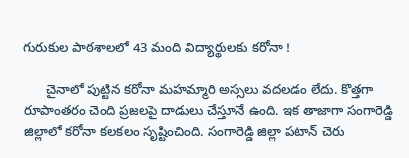గురుకుల పాఠశాలలో 43 మంది విద్యార్థులకు కరోనా !

      చైనాలో పుట్టిన కరోనా మహమ్మారి అస్సలు వదలడం లేదు. కొత్తగా రూపాంతరం చెంది ప్రజలపై దాడులు చేస్తూనే ఉంది. ఇక తాజాగా సంగారెడ్డి జిల్లాలో కరోనా కలకలం సృష్టించింది. సంగారెడ్డి జిల్లా పటాన్ చెరు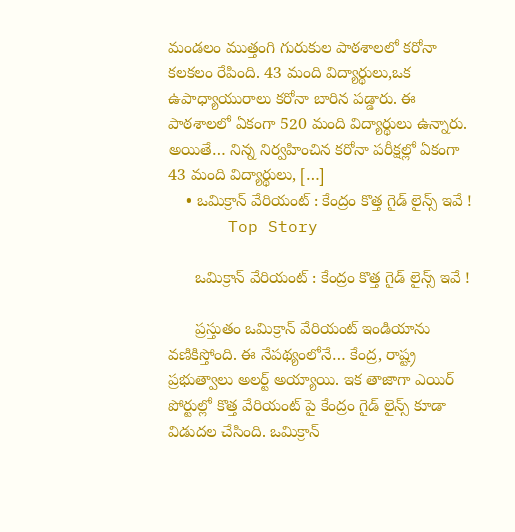మండలం ముత్తంగి గురుకుల పాఠశాలలో కరోనా కలకలం రేపింది. 43 మంది విద్యార్థులు,ఒక ఉపాధ్యాయురాలు కరోనా బారిన పడ్డారు. ఈ పాఠశాలలో ఏకంగా 520 మంది విద్యార్థులు ఉన్నారు. అయితే… నిన్న నిర్వహించిన కరోనా పరీక్షల్లో ఏకంగా 43 మంది విద్యార్థులు, […]
    • ఒమిక్రాన్‌ వేరియంట్‌ : కేంద్రం కొత్త గైడ్ లైన్స్ ఇవే !
      Top Story

      ఒమిక్రాన్‌ వేరియంట్‌ : కేంద్రం కొత్త గైడ్ లైన్స్ ఇవే !

      ప్రస్తుతం ఒమిక్రాన్‌ వేరియంట్‌ ఇండియాను వణికిస్తోంది. ఈ నేపథ్యంలోనే… కేంద్ర, రాష్ట్ర ప్రభుత్వాలు అలర్ట్‌ అయ్యాయి. ఇక తాజాగా ఎయిర్‌ పోర్టుల్లో కొత్త వేరియంట్‌ పై కేంద్రం గైడ్‌ లైన్స్‌ కూడా విడుదల చేసింది. ఒమిక్రాన్‌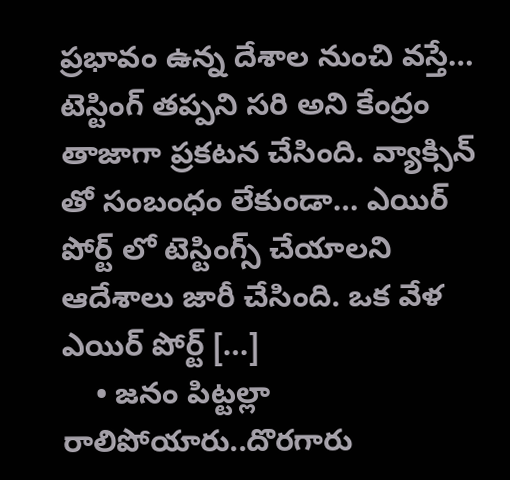ప్రభావం ఉన్న దేశాల నుంచి వస్తే… టెస్టింగ్‌ తప్పని సరి అని కేంద్రం తాజాగా ప్రకటన చేసింది. వ్యాక్సిన్‌ తో సంబంధం లేకుండా… ఎయిర్‌ పోర్ట్‌ లో టెస్టింగ్స్‌ చేయాలని ఆదేశాలు జారీ చేసింది. ఒక వేళ ఎయిర్‌ పోర్ట్‌ […]
    • జనం పిట్టల్లా రాలిపోయారు..దొరగారు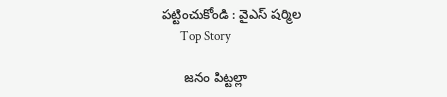పట్టించుకోండి : వైఎస్ షర్మిల
      Top Story

      జనం పిట్టల్లా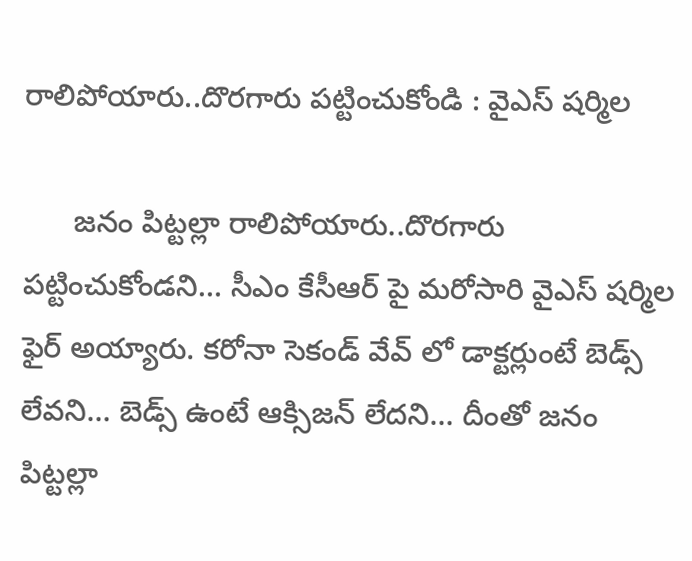రాలిపోయారు..దొరగారు పట్టించుకోండి : వైఎస్ షర్మిల

      జనం పిట్టల్లా రాలిపోయారు..దొరగారు పట్టించుకోండని… సీఎం కేసీఆర్‌ పై మరోసారి వైఎస్ షర్మిల ఫైర్‌ అయ్యారు. కరోనా సెకండ్‌ వేవ్ లో డాక్టర్లుంటే బెడ్స్ లేవని… బెడ్స్ ఉంటే ఆక్సిజన్ లేదని… దీంతో జనం పిట్టల్లా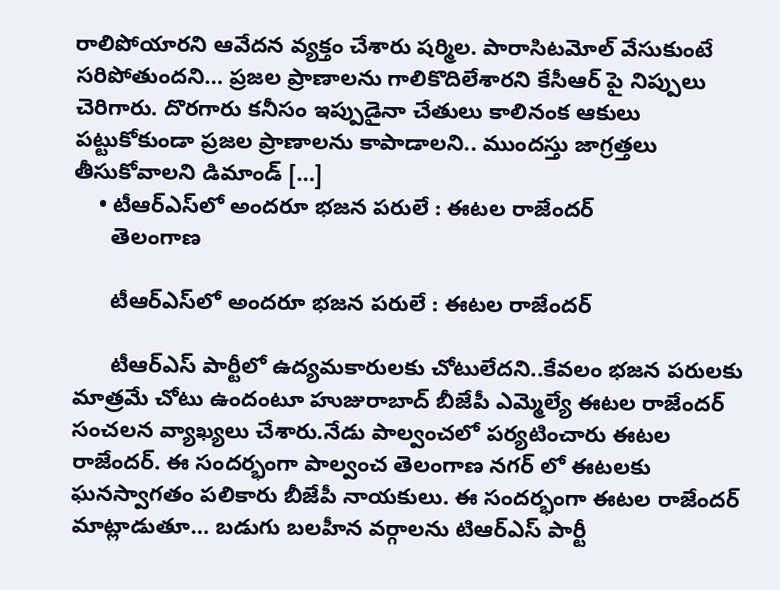రాలిపోయారని ఆవేదన వ్యక్తం చేశారు షర్మిల. పారాసిటమోల్ వేసుకుంటే సరిపోతుందని… ప్రజల ప్రాణాలను గాలికొదిలేశారని కేసీఆర్‌ పై నిప్పులు చెరిగారు. దొరగారు కనీసం ఇప్పుడైనా చేతులు కాలినంక ఆకులు పట్టుకోకుండా ప్రజల ప్రాణాలను కాపాడాలని.. ముందస్తు జాగ్రత్తలు తీసుకోవాలని డిమాండ్‌ […]
    • టీఆర్‌ఎస్‌లో అందరూ భజన పరులే : ఈటల రాజేందర్
      తెలంగాణ

      టీఆర్‌ఎస్‌లో అందరూ భజన పరులే : ఈటల రాజేందర్

      టీఆర్ఎస్ పార్టీలో ఉద్యమకారులకు చోటులేదని..కేవలం భజన పరులకు మాత్రమే చోటు ఉందంటూ హుజురాబాద్ బీజేపీ ఎమ్మెల్యే ఈటల రాజేందర్ సంచలన వ్యాఖ్యలు చేశారు.నేడు పాల్వంచలో పర్యటించారు ఈటల రాజేందర్. ఈ సందర్భంగా పాల్వంచ తెలంగాణ నగర్ లో ఈటలకు ఘనస్వాగతం పలికారు బీజేపీ నాయకులు. ఈ సందర్భంగా ఈటల రాజేందర్‌ మాట్లాడుతూ… బడుగు బలహీన వర్గాలను టిఆర్ఎస్ పార్టీ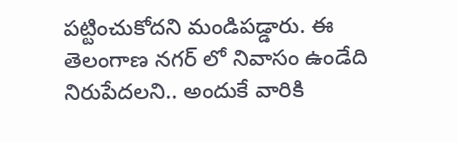పట్టించుకోదని మండిపడ్డారు. ఈ తెలంగాణ నగర్ లో నివాసం ఉండేది నిరుపేదలని.. అందుకే వారికి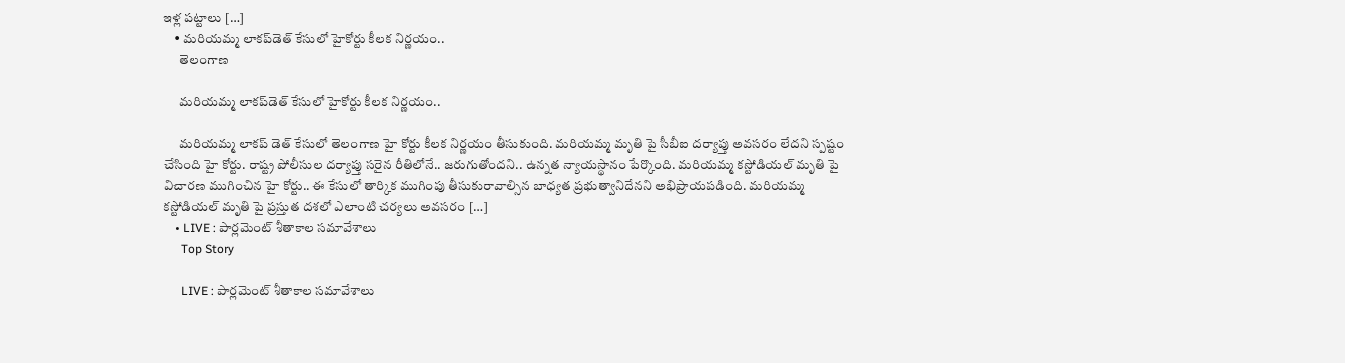ఇళ్ల పట్టాలు […]
    • మరియమ్మ లాకప్‌డెత్ కేసులో హైకోర్టు కీలక నిర్ణయం..
      తెలంగాణ

      మరియమ్మ లాకప్‌డెత్ కేసులో హైకోర్టు కీలక నిర్ణయం..

      మరియమ్మ లాకప్‌ డెత్‌ కేసులో తెలంగాణ హై కోర్టు కీలక నిర్ణయం తీసుకుంది. మరియమ్మ మృతి పై సీబీఐ దర్యాప్తు అవసరం లేదని స్పష్టం చేసింది హై కోర్టు. రాష్ట్ర పోలీసుల దర్యాప్తు సరైన రీతిలోనే.. జరుగుతోందని.. ఉన్నత న్యాయస్థానం పేర్కొంది. మరియమ్మ కస్టోడియల్‌ మృతి పై విచారణ ముగించిన హై కోర్టు.. ఈ కేసులో తార్కిక ముగింపు తీసుకురావాల్సిన బాధ్యత ప్రభుత్వానిదేనని అభిప్రాయపడింది. మరియమ్మ కస్టోడియల్‌ మృతి పై ప్రస్తుత దశలో ఎలాంటి చర్యలు అవసరం […]
    • LIVE : పార్లమెంట్ శీతాకాల సమావేశాలు
      Top Story

      LIVE : పార్లమెంట్ శీతాకాల సమావేశాలు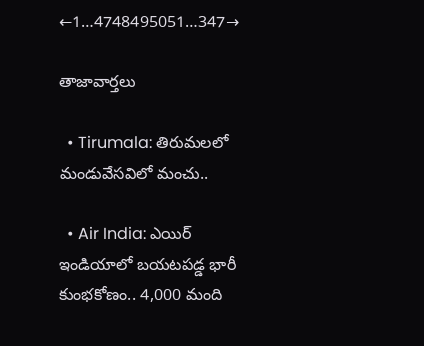←1…4748495051…347→

తాజావార్తలు

  • Tirumala: తిరుమలలో మండువేసవిలో మంచు..

  • Air India: ఎయిర్ ఇండియాలో బయటపడ్డ భారీ కుంభకోణం.. 4,000 మంది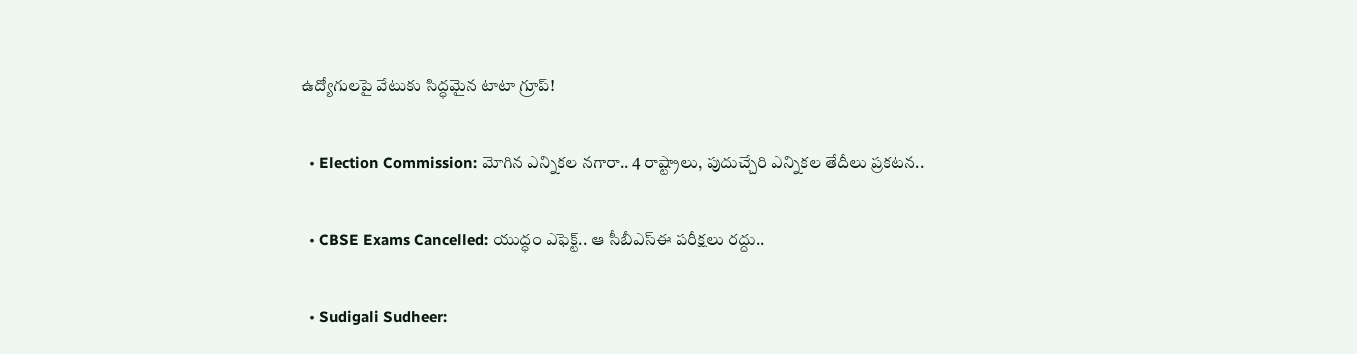ఉద్యోగులపై వేటుకు సిద్ధమైన టాటా గ్రూప్!

  • Election Commission: మోగిన ఎన్నికల నగారా.. 4 రాష్ట్రాలు, పుదుచ్చేరి ఎన్నికల తేదీలు ప్రకటన..

  • CBSE Exams Cancelled: యుద్ధం ఎఫెక్ట్.. ఆ సీబీఎస్ఈ పరీక్షలు రద్దు..

  • Sudigali Sudheer: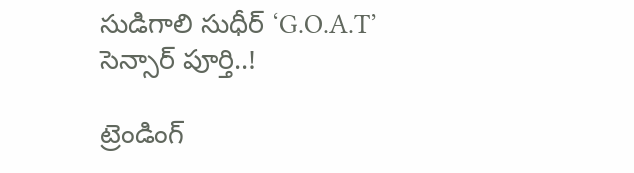సుడిగాలి సుధీర్ ‘G.O.A.T’ సెన్సార్ పూర్తి..!

ట్రెండింగ్‌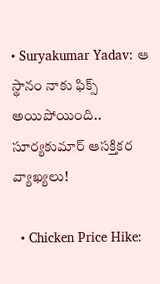• Suryakumar Yadav: ఆ స్థానం నాకు ఫిక్స్ అయిపోయింది.. సూర్యకుమార్ ఆసక్తికర వ్యాఖ్యలు!

  • Chicken Price Hike: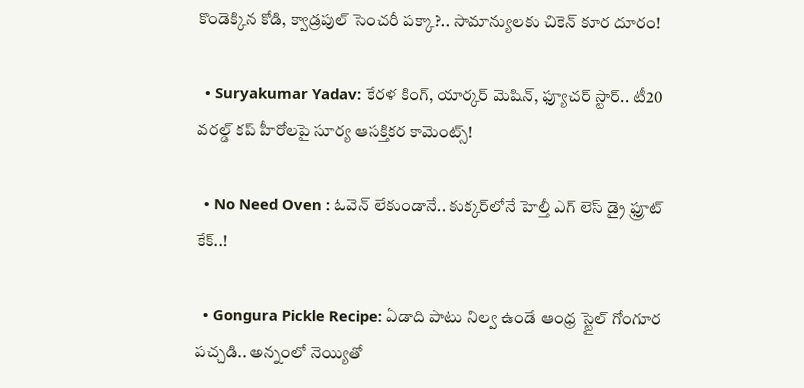కొండెక్కిన కోడి, క్వాడ్రపుల్ సెంచరీ పక్కా?.. సామాన్యులకు చికెన్ కూర దూరం!

  • Suryakumar Yadav: కేరళ కింగ్, యార్కర్ మెషిన్, ఫ్యూచర్ స్టార్.. టీ20 వరల్డ్ కప్ హీరోలపై సూర్య ఆసక్తికర కామెంట్స్!

  • No Need Oven : ఓవెన్ లేకుండానే.. కుక్కర్‌లోనే హెల్తీ ఎగ్ లెస్ డ్రై ఫ్రూట్ కేక్..!

  • Gongura Pickle Recipe: ఏడాది పాటు నిల్వ ఉండే ఆంధ్ర స్టైల్ గోంగూర పచ్చడి.. అన్నంలో నెయ్యితో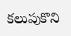కలుపుకొని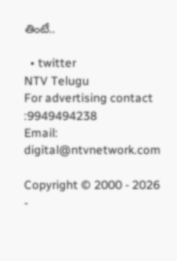తింటే..

  • twitter
NTV Telugu
For advertising contact :9949494238
Email: digital@ntvnetwork.com

Copyright © 2000 - 2026 -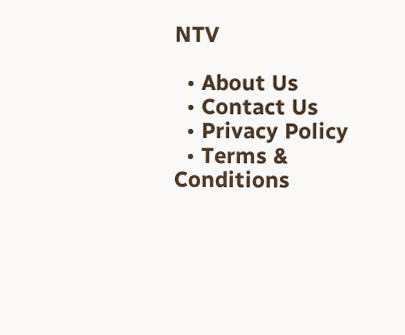NTV

  • About Us
  • Contact Us
  • Privacy Policy
  • Terms & Conditions